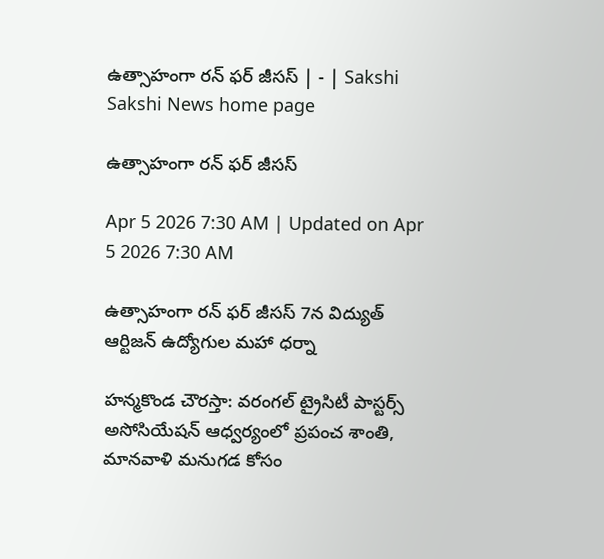ఉత్సాహంగా రన్‌ ఫర్‌ జీసస్‌ | - | Sakshi
Sakshi News home page

ఉత్సాహంగా రన్‌ ఫర్‌ జీసస్‌

Apr 5 2026 7:30 AM | Updated on Apr 5 2026 7:30 AM

ఉత్సాహంగా రన్‌ ఫర్‌ జీసస్‌ 7న విద్యుత్‌ ఆర్టిజన్‌ ఉద్యోగుల మహా ధర్నా

హన్మకొండ చౌరస్తా: వరంగల్‌ ట్రైసిటీ పాస్టర్స్‌ అసోసియేషన్‌ ఆధ్వర్యంలో ప్రపంచ శాంతి, మానవాళి మనుగడ కోసం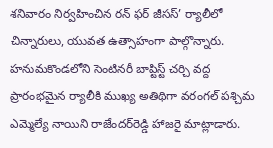శనివారం నిర్వహించిన రన్‌ ఫర్‌ జీసస్‌’ ర్యాలీలో చిన్నారులు, యువత ఉత్సాహంగా పాల్గొన్నారు. హనుమకొండలోని సెంటినరీ బాప్టిస్ట్‌ చర్చి వద్ద ప్రారంభమైన ర్యాలీకి ముఖ్య అతిథిగా వరంగల్‌ పశ్చిమ ఎమ్మెల్యే నాయిని రాజేందర్‌రెడ్డి హాజరై మాట్లాడారు.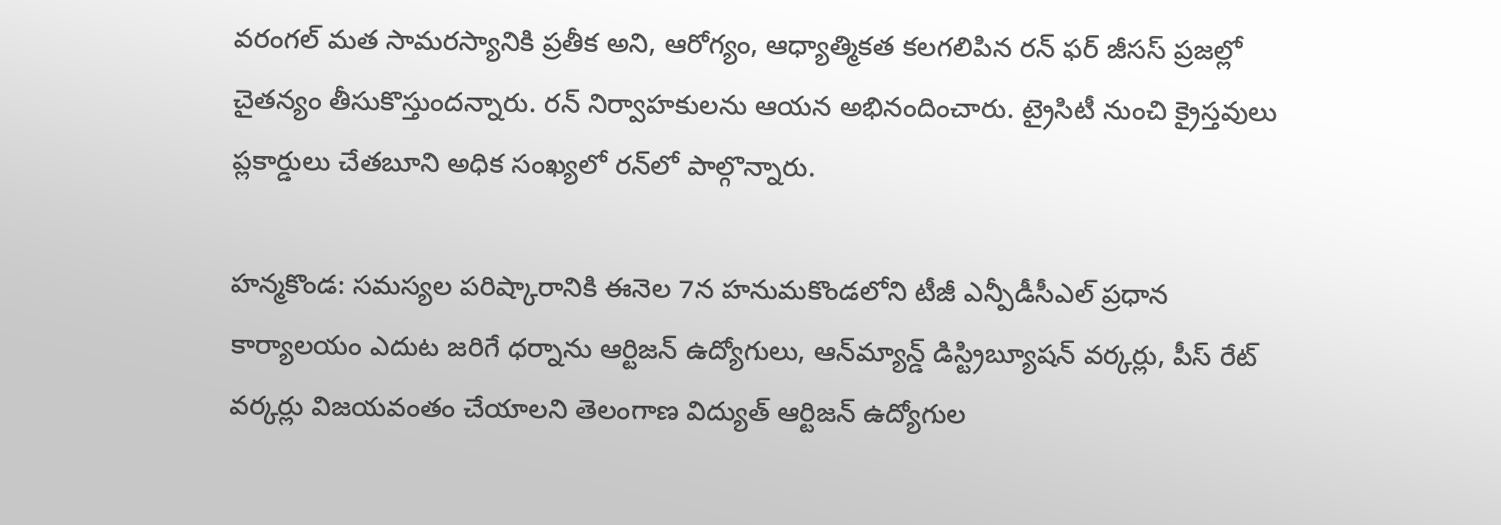వరంగల్‌ మత సామరస్యానికి ప్రతీక అని, ఆరోగ్యం, ఆధ్యాత్మికత కలగలిపిన రన్‌ ఫర్‌ జీసస్‌ ప్రజల్లో చైతన్యం తీసుకొస్తుందన్నారు. రన్‌ నిర్వాహకులను ఆయన అభినందించారు. ట్రైసిటీ నుంచి క్రైస్తవులు ప్లకార్డులు చేతబూని అధిక సంఖ్యలో రన్‌లో పాల్గొన్నారు.

హన్మకొండ: సమస్యల పరిష్కారానికి ఈనెల 7న హనుమకొండలోని టీజీ ఎన్పీడీసీఎల్‌ ప్రధాన కార్యాలయం ఎదుట జరిగే ధర్నాను ఆర్టిజన్‌ ఉద్యోగులు, ఆన్‌మ్యాన్డ్‌ డిస్ట్రిబ్యూషన్‌ వర్కర్లు, పీస్‌ రేట్‌ వర్కర్లు విజయవంతం చేయాలని తెలంగాణ విద్యుత్‌ ఆర్టిజన్‌ ఉద్యోగుల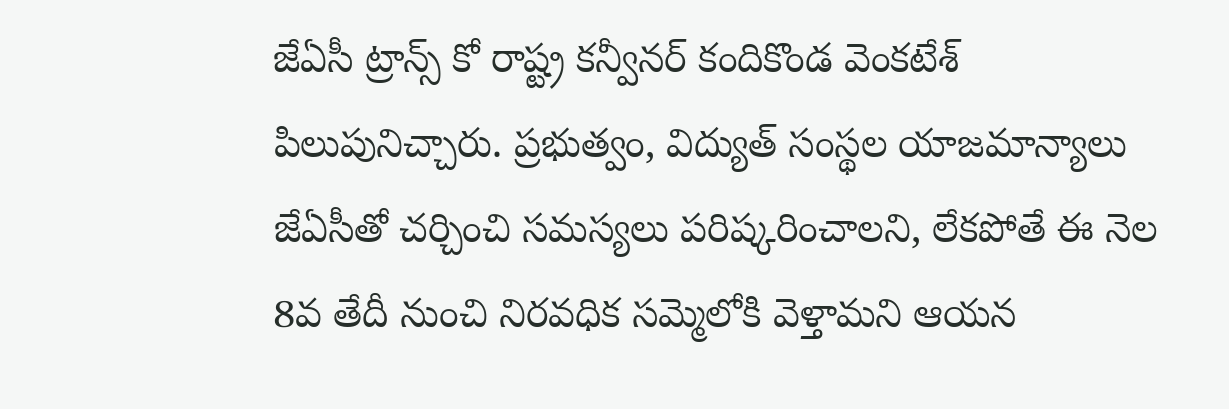జేఏసీ ట్రాన్స్‌ కో రాష్ట్ర కన్వీనర్‌ కందికొండ వెంకటేశ్‌ పిలుపునిచ్చారు. ప్రభుత్వం, విద్యుత్‌ సంస్థల యాజమాన్యాలు జేఏసీతో చర్చించి సమస్యలు పరిష్కరించాలని, లేకపోతే ఈ నెల 8వ తేదీ నుంచి నిరవధిక సమ్మెలోకి వెళ్తామని ఆయన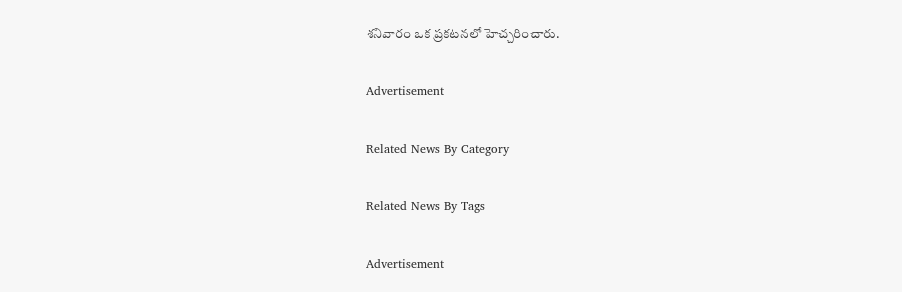శనివారం ఒక ప్రకటనలో హెచ్చరించారు.

Advertisement

Related News By Category

Related News By Tags

Advertisement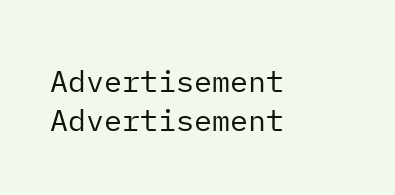Advertisement
Advertisement